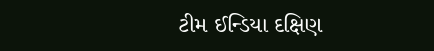ટીમ ઈન્ડિયા દક્ષિણ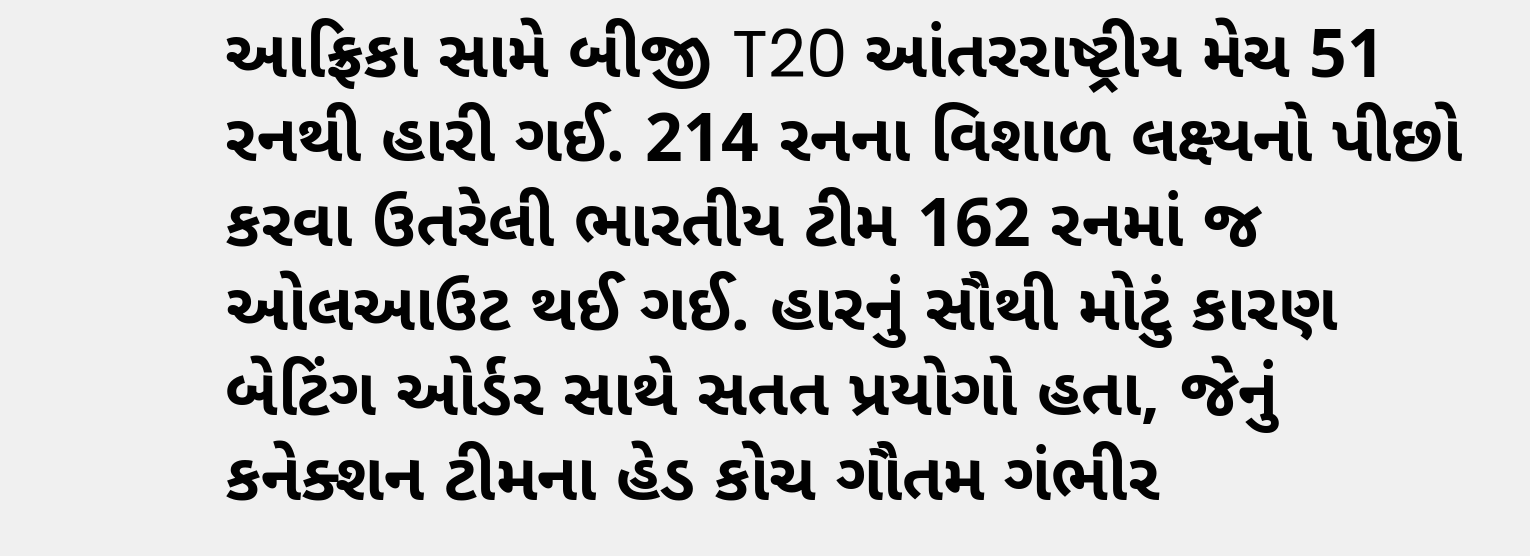આફ્રિકા સામે બીજી T20 આંતરરાષ્ટ્રીય મેચ 51 રનથી હારી ગઈ. 214 રનના વિશાળ લક્ષ્યનો પીછો કરવા ઉતરેલી ભારતીય ટીમ 162 રનમાં જ ઓલઆઉટ થઈ ગઈ. હારનું સૌથી મોટું કારણ બેટિંગ ઓર્ડર સાથે સતત પ્રયોગો હતા, જેનું કનેક્શન ટીમના હેડ કોચ ગૌતમ ગંભીર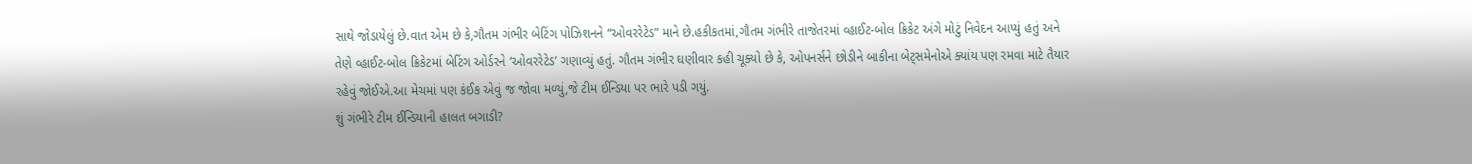સાથે જોડાયેલું છે.વાત એમ છે કે,ગૌતમ ગંભીર બેટિંગ પોઝિશનને “ઓવરરેટેડ” માને છે.હકીકતમાં,ગૌતમ ગંભીરે તાજેતરમાં વ્હાઈટ-બોલ ક્રિકેટ અંગે મોટું નિવેદન આપ્યું હતું અને તેણે વ્હાઈટ-બોલ ક્રિકેટમાં બેટિંગ ઓર્ડરને ‘ઓવરરેટેડ’ ગણાવ્યું હતું. ગૌતમ ગંભીર ઘણીવાર કહી ચૂક્યો છે કે, ઓપનર્સને છોડીને બાકીના બેટ્સમેનોએ ક્યાંય પણ રમવા માટે તૈયાર રહેવું જોઈએ.આ મેચમાં પણ કંઈક એવું જ જોવા મળ્યું,જે ટીમ ઈન્ડિયા પર ભારે પડી ગયું.
શું ગંભીરે ટીમ ઈન્ડિયાની હાલત બગાડી?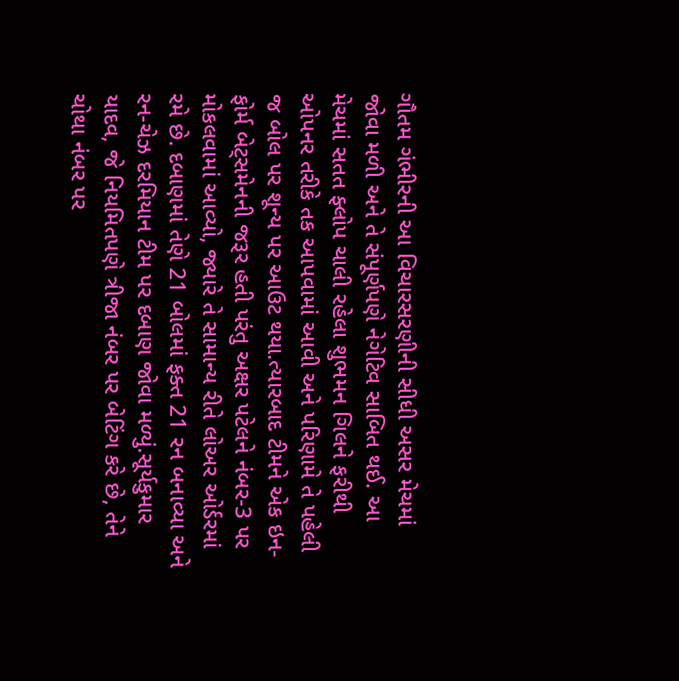ગૌતમ ગંભીરની આ વિચારસરણીની સીધી અસર મેચમાં જોવા મળી અને તે સંપૂર્ણપણે નેગેટિવ સાબિત થઈ. આ મેચમાં સતત ફ્લોપ ચાલી રહેલા શુભમન ગિલને ફરીથી ઓપનર તરીકે તક આપવામાં આવી અને પરિણામે તે પહેલી જ બોલ પર શૂન્ય પર આઉટ થયા.ત્યારબાદ ટીમને એક ઇન-ફોર્મ બેટ્સમેનની જરૂર હતી પરંતુ અક્ષર પટેલને નંબર-3 પર મોકલવામાં આવ્યો, જ્યારે તે સામાન્ય રીતે લોઅર ઓર્ડરમાં રમે છે. દબાણમાં તેણે 21 બોલમાં ફક્ત 21 રન બનાવ્યા અને રન-ચેઝ દરમિયાન ટીમ પર દબાણ જોવા મળ્યું.સૂર્યકુમાર યાદવ, જે નિયમિતપણે ત્રીજા નંબર પર બેટિંગ કરે છે, તેને ચોથા નંબર પર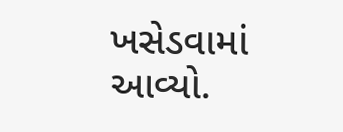ખસેડવામાં આવ્યો.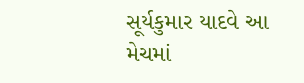સૂર્યકુમાર યાદવે આ મેચમાં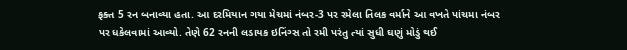ફક્ત 5 રન બનાવ્યા હતા. આ દરમિયાન ગયા મેચમાં નંબર-3 પર રમેલા તિલક વર્માને આ વખતે પાંચમા નંબર પર ધકેલવામાં આવ્યો. તેણે 62 રનની લડાયક ઇનિંગ્સ તો રમી પરંતુ ત્યાં સુધી ઘણું મોડું થઈ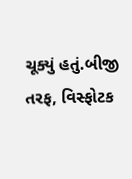ચૂક્યું હતું.બીજી તરફ, વિસ્ફોટક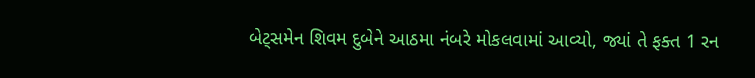બેટ્સમેન શિવમ દુબેને આઠમા નંબરે મોકલવામાં આવ્યો, જ્યાં તે ફક્ત 1 રન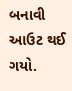બનાવી આઉટ થઈ ગયો.